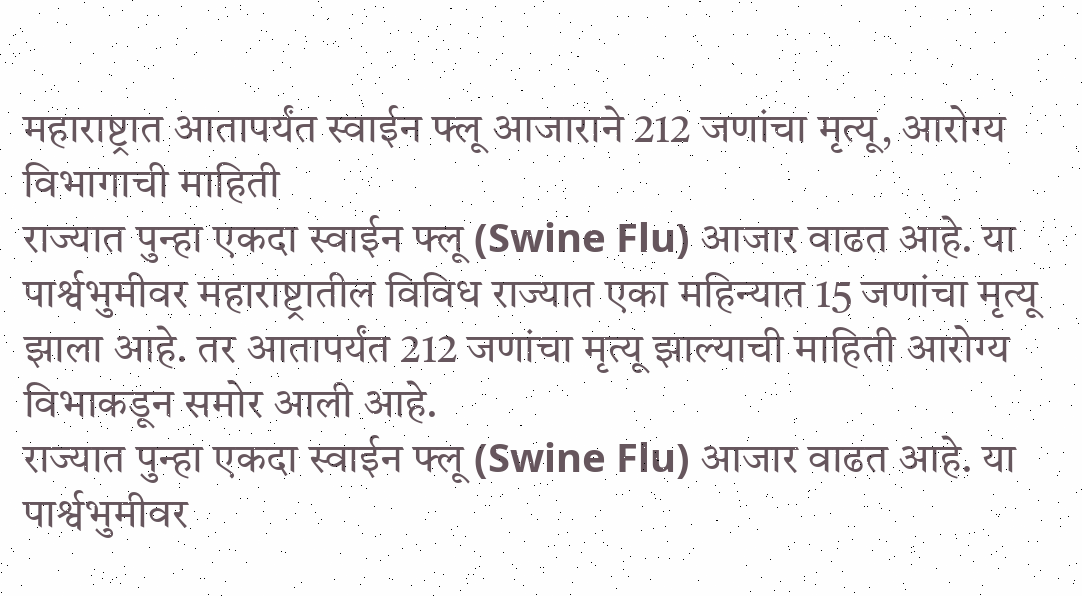महाराष्ट्रात आतापर्यंत स्वाईन फ्लू आजाराने 212 जणांचा मृत्यू, आरोग्य विभागाची माहिती
राज्यात पुन्हा एकदा स्वाईन फ्लू (Swine Flu) आजार वाढत आहे. या पार्श्वभुमीवर महाराष्ट्रातील विविध राज्यात एका महिन्यात 15 जणांचा मृत्यू झाला आहे. तर आतापर्यंत 212 जणांचा मृत्यू झाल्याची माहिती आरोग्य विभाकडून समोर आली आहे.
राज्यात पुन्हा एकदा स्वाईन फ्लू (Swine Flu) आजार वाढत आहे. या पार्श्वभुमीवर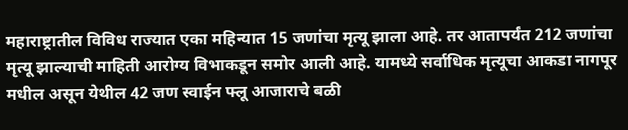महाराष्ट्रातील विविध राज्यात एका महिन्यात 15 जणांचा मृत्यू झाला आहे. तर आतापर्यंत 212 जणांचा मृत्यू झाल्याची माहिती आरोग्य विभाकडून समोर आली आहे. यामध्ये सर्वाधिक मृत्यूचा आकडा नागपूर मधील असून येथील 42 जण स्वाईन फ्लू आजाराचे बळी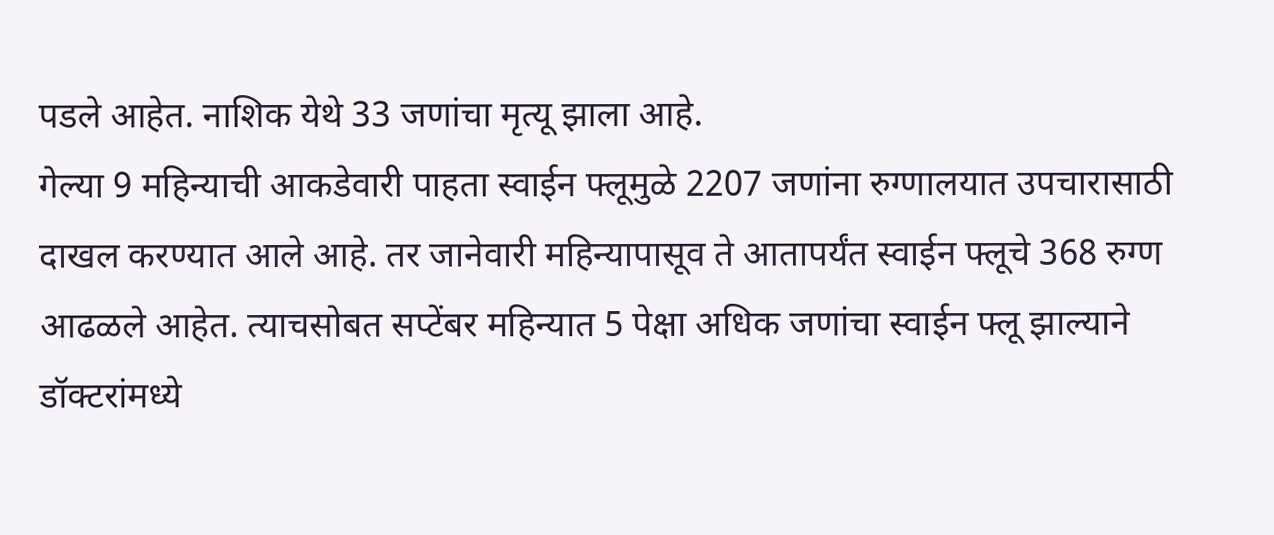पडले आहेत. नाशिक येथे 33 जणांचा मृत्यू झाला आहे.
गेल्या 9 महिन्याची आकडेवारी पाहता स्वाईन फ्लूमुळे 2207 जणांना रुग्णालयात उपचारासाठी दाखल करण्यात आले आहे. तर जानेवारी महिन्यापासूव ते आतापर्यंत स्वाईन फ्लूचे 368 रुग्ण आढळले आहेत. त्याचसोबत सप्टेंबर महिन्यात 5 पेक्षा अधिक जणांचा स्वाईन फ्लू झाल्याने डॉक्टरांमध्ये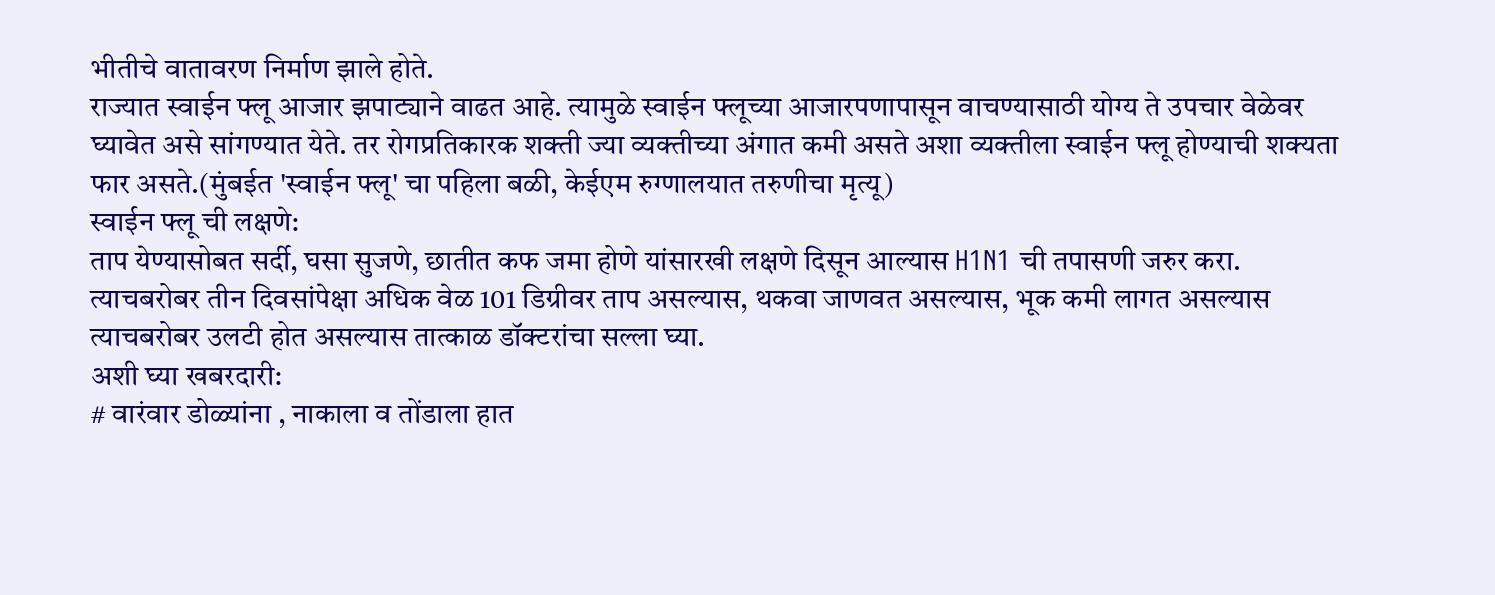भीतीचे वातावरण निर्माण झाले होते.
राज्यात स्वाईन फ्लू आजार झपाट्याने वाढत आहे. त्यामुळे स्वाईन फ्लूच्या आजारपणापासून वाचण्यासाठी योग्य ते उपचार वेळेवर घ्यावेत असे सांगण्यात येते. तर रोगप्रतिकारक शक्ती ज्या व्यक्तीच्या अंगात कमी असते अशा व्यक्तीला स्वाईन फ्लू होण्याची शक्यता फार असते.(मुंबईत 'स्वाईन फ्लू' चा पहिला बळी, केईएम रुग्णालयात तरुणीचा मृत्यू)
स्वाईन फ्लू ची लक्षणे:
ताप येण्यासोबत सर्दी, घसा सुजणे, छातीत कफ जमा होणे यांसारखी लक्षणे दिसून आल्यास H1N1 ची तपासणी जरुर करा. त्याचबरोबर तीन दिवसांपेक्षा अधिक वेळ 101 डिग्रीवर ताप असल्यास, थकवा जाणवत असल्यास, भूक कमी लागत असल्यास त्याचबरोबर उलटी होत असल्यास तात्काळ डॉक्टरांचा सल्ला घ्या.
अशी घ्या खबरदारी:
# वारंवार डोळ्यांना , नाकाला व तोंडाला हात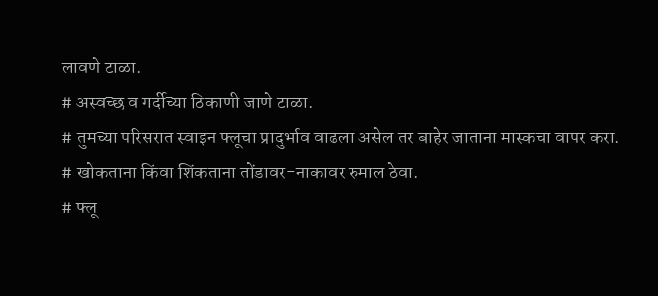लावणे टाळा.
# अस्वच्छ व गर्दीच्या ठिकाणी जाणे टाळा.
# तुमच्या परिसरात स्वाइन फ्लूचा प्रादुर्भाव वाढला असेल तर बाहेर जाताना मास्कचा वापर करा.
# खोकताना किंवा शिंकताना तोंडावर-नाकावर रुमाल ठेवा.
# फ्लू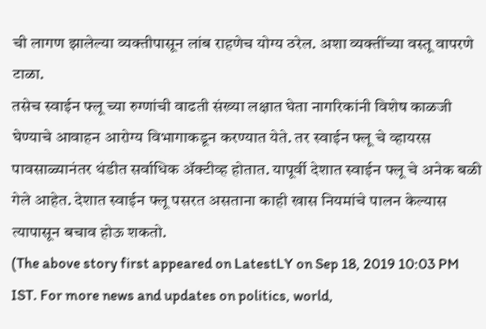ची लागण झालेल्या व्यक्तीपासून लांब राहणेच योग्य ठरेल. अशा व्यक्तींच्या वस्तू वापरणे टाळा.
तसेच स्वाईन फ्लू च्या रुग्णांची वाढती संख्या लक्षात घेता नागरिकांनी विशेष काळजी घेण्याचे आवाहन आरोग्य विभागाकडून करण्यात येते. तर स्वाईन फ्लू चे व्हायरस पावसाळ्यानंतर थंडीत सर्वाधिक ॲक्टीव्ह होतात. यापूर्वी देशात स्वाईन फ्लू चे अनेक बळी गेले आहेत. देशात स्वाईन फ्लू पसरत असताना काही खास नियमांचे पालन केल्यास त्यापासून बचाव होऊ शकतो.
(The above story first appeared on LatestLY on Sep 18, 2019 10:03 PM IST. For more news and updates on politics, world,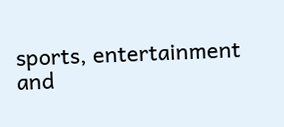sports, entertainment and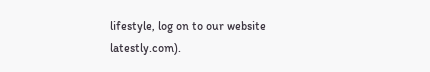lifestyle, log on to our website latestly.com).